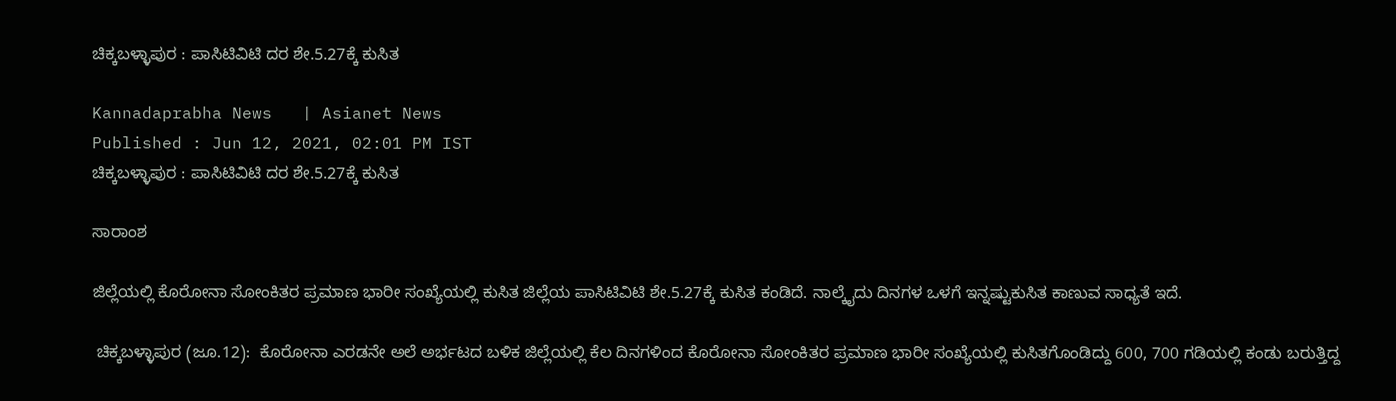ಚಿಕ್ಕಬಳ್ಳಾಪುರ : ಪಾಸಿಟಿವಿಟಿ ದರ ಶೇ.5.27ಕ್ಕೆ ಕುಸಿತ

Kannadaprabha News   | Asianet News
Published : Jun 12, 2021, 02:01 PM IST
ಚಿಕ್ಕಬಳ್ಳಾಪುರ : ಪಾಸಿಟಿವಿಟಿ ದರ ಶೇ.5.27ಕ್ಕೆ ಕುಸಿತ

ಸಾರಾಂಶ

ಜಿಲ್ಲೆಯಲ್ಲಿ ಕೊರೋನಾ ಸೋಂಕಿತರ ಪ್ರಮಾಣ ಭಾರೀ ಸಂಖ್ಯೆಯಲ್ಲಿ ಕುಸಿತ ಜಿಲ್ಲೆಯ ಪಾಸಿಟಿವಿಟಿ ಶೇ.5.27ಕ್ಕೆ ಕುಸಿತ ಕಂಡಿದೆ. ನಾಲ್ಕೈದು ದಿನಗಳ ಒಳಗೆ ಇನ್ನಷ್ಟುಕುಸಿತ ಕಾಣುವ ಸಾಧ್ಯತೆ ಇದೆ.

 ಚಿಕ್ಕಬಳ್ಳಾಪುರ (ಜೂ.12):  ಕೊರೋನಾ ಎರಡನೇ ಅಲೆ ಅರ್ಭಟದ ಬಳಿಕ ಜಿಲ್ಲೆಯಲ್ಲಿ ಕೆಲ ದಿನಗಳಿಂದ ಕೊರೋನಾ ಸೋಂಕಿತರ ಪ್ರಮಾಣ ಭಾರೀ ಸಂಖ್ಯೆಯಲ್ಲಿ ಕುಸಿತಗೊಂಡಿದ್ದು 600, 700 ಗಡಿಯಲ್ಲಿ ಕಂಡು ಬರುತ್ತಿದ್ದ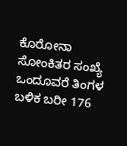ಕೊರೋನಾ ಸೋಂಕಿತರ ಸಂಖ್ಯೆ ಒಂದೂವರೆ ತಿಂಗಳ ಬಳಿಕ ಬರೀ 176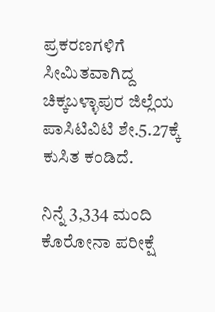ಪ್ರಕರಣಗಳಿಗೆ ಸೀಮಿತವಾಗಿದ್ದ ಚಿಕ್ಕಬಳ್ಳಾಪುರ ಜಿಲ್ಲೆಯ ಪಾಸಿಟಿವಿಟಿ ಶೇ.5.27ಕ್ಕೆ ಕುಸಿತ ಕಂಡಿದೆ.

ನಿನ್ನೆ 3,334 ಮಂದಿ ಕೊರೋನಾ ಪರೀಕ್ಷೆ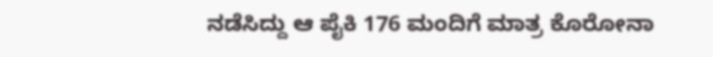ನಡೆಸಿದ್ದು ಆ ಪೈಕಿ 176 ಮಂದಿಗೆ ಮಾತ್ರ ಕೊರೋನಾ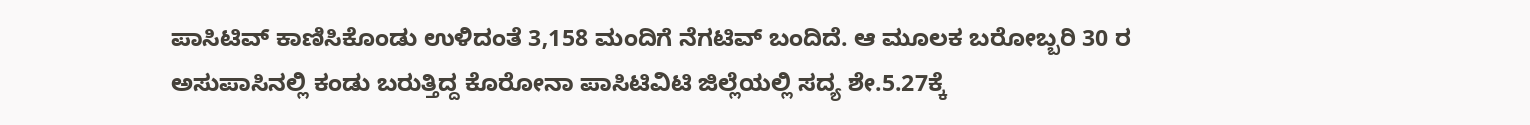ಪಾಸಿಟಿವ್‌ ಕಾಣಿಸಿಕೊಂಡು ಉಳಿದಂತೆ 3,158 ಮಂದಿಗೆ ನೆಗಟಿವ್‌ ಬಂದಿದೆ. ಆ ಮೂಲಕ ಬರೋಬ್ಬರಿ 30 ರ ಅಸುಪಾಸಿನಲ್ಲಿ ಕಂಡು ಬರುತ್ತಿದ್ದ ಕೊರೋನಾ ಪಾಸಿಟಿವಿಟಿ ಜಿಲ್ಲೆಯಲ್ಲಿ ಸದ್ಯ ಶೇ.5.27ಕ್ಕೆ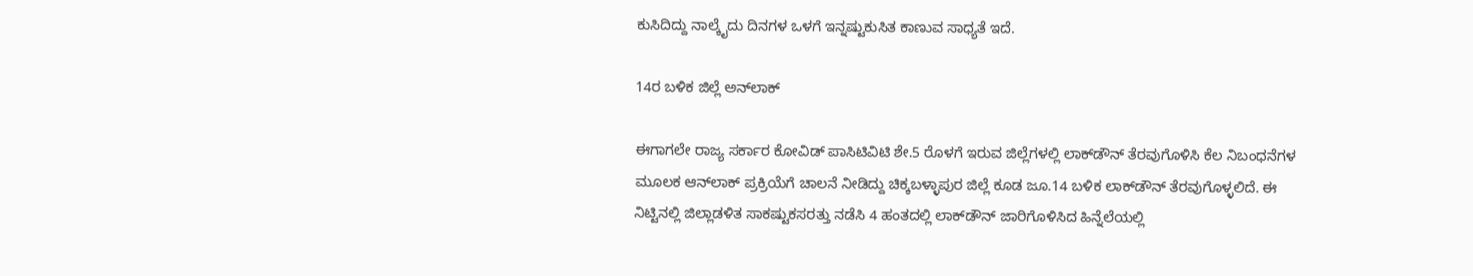ಕುಸಿದಿದ್ದು ನಾಲ್ಕೈದು ದಿನಗಳ ಒಳಗೆ ಇನ್ನಷ್ಟುಕುಸಿತ ಕಾಣುವ ಸಾಧ್ಯತೆ ಇದೆ.

14ರ ಬಳಿಕ ಜಿಲ್ಲೆ ಅನ್‌ಲಾಕ್‌

ಈಗಾಗಲೇ ರಾಜ್ಯ ಸರ್ಕಾರ ಕೋವಿಡ್‌ ಪಾಸಿಟಿವಿಟಿ ಶೇ.5 ರೊಳಗೆ ಇರುವ ಜಿಲ್ಲೆಗಳಲ್ಲಿ ಲಾಕ್‌ಡೌನ್‌ ತೆರವುಗೊಳಿಸಿ ಕೆಲ ನಿಬಂಧನೆಗಳ ಮೂಲಕ ಆನ್‌ಲಾಕ್‌ ಪ್ರಕ್ರಿಯೆಗೆ ಚಾಲನೆ ನೀಡಿದ್ದು ಚಿಕ್ಕಬಳ್ಳಾಪುರ ಜಿಲ್ಲೆ ಕೂಡ ಜೂ.14 ಬಳಿಕ ಲಾಕ್‌ಡೌನ್‌ ತೆರವುಗೊಳ್ಳಲಿದೆ. ಈ ನಿಟ್ಟಿನಲ್ಲಿ ಜಿಲ್ಲಾಡಳಿತ ಸಾಕಷ್ಟುಕಸರತ್ತು ನಡೆಸಿ 4 ಹಂತದಲ್ಲಿ ಲಾಕ್‌ಡೌನ್‌ ಜಾರಿಗೊಳಿಸಿದ ಹಿನ್ನೆಲೆಯಲ್ಲಿ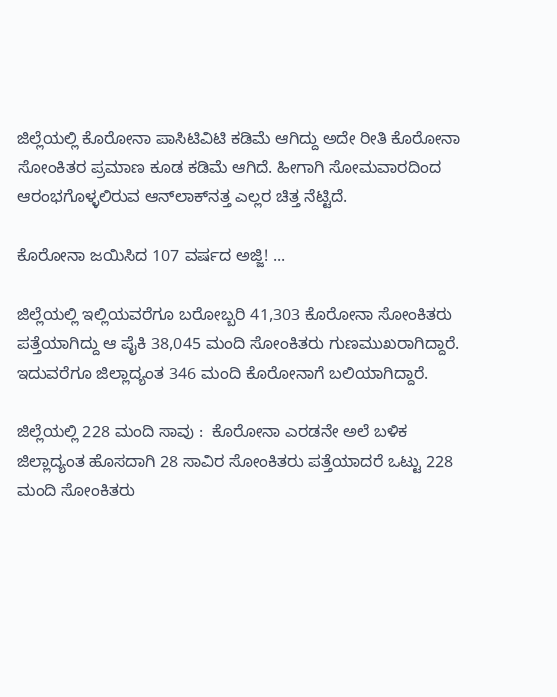ಜಿಲ್ಲೆಯಲ್ಲಿ ಕೊರೋನಾ ಪಾಸಿಟಿವಿಟಿ ಕಡಿಮೆ ಆಗಿದ್ದು ಅದೇ ರೀತಿ ಕೊರೋನಾ ಸೋಂಕಿತರ ಪ್ರಮಾಣ ಕೂಡ ಕಡಿಮೆ ಆಗಿದೆ. ಹೀಗಾಗಿ ಸೋಮವಾರದಿಂದ ಆರಂಭಗೊಳ್ಳಲಿರುವ ಆನ್‌ಲಾಕ್‌ನತ್ತ ಎಲ್ಲರ ಚಿತ್ತ ನೆಟ್ಟಿದೆ.

ಕೊರೋನಾ ಜಯಿಸಿದ 107 ವರ್ಷದ ಅಜ್ಜಿ! ...

ಜಿಲ್ಲೆಯಲ್ಲಿ ಇಲ್ಲಿಯವರೆಗೂ ಬರೋಬ್ಬರಿ 41,303 ಕೊರೋನಾ ಸೋಂಕಿತರು ಪತ್ತೆಯಾಗಿದ್ದು ಆ ಪೈಕಿ 38,045 ಮಂದಿ ಸೋಂಕಿತರು ಗುಣಮುಖರಾಗಿದ್ದಾರೆ. ಇದುವರೆಗೂ ಜಿಲ್ಲಾದ್ಯಂತ 346 ಮಂದಿ ಕೊರೋನಾಗೆ ಬಲಿಯಾಗಿದ್ದಾರೆ.

ಜಿಲ್ಲೆಯಲ್ಲಿ 228 ಮಂದಿ ಸಾವು :  ಕೊರೋನಾ ಎರಡನೇ ಅಲೆ ಬಳಿಕ ಜಿಲ್ಲಾದ್ಯಂತ ಹೊಸದಾಗಿ 28 ಸಾವಿರ ಸೋಂಕಿತರು ಪತ್ತೆಯಾದರೆ ಒಟ್ಟು 228 ಮಂದಿ ಸೋಂಕಿತರು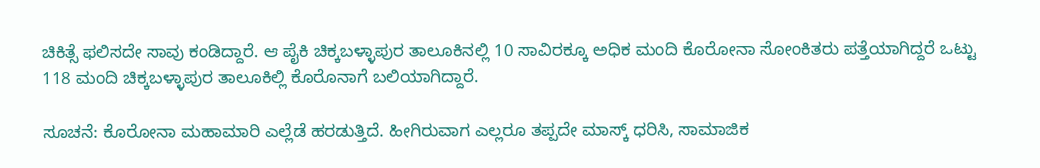ಚಿಕಿತ್ಸೆ ಫಲಿಸದೇ ಸಾವು ಕಂಡಿದ್ದಾರೆ. ಆ ಪೈಕಿ ಚಿಕ್ಕಬಳ್ಳಾಪುರ ತಾಲೂಕಿನಲ್ಲಿ 10 ಸಾವಿರಕ್ಕೂ ಅಧಿಕ ಮಂದಿ ಕೊರೋನಾ ಸೋಂಕಿತರು ಪತ್ತೆಯಾಗಿದ್ದರೆ ಒಟ್ಟು 118 ಮಂದಿ ಚಿಕ್ಕಬಳ್ಳಾಪುರ ತಾಲೂಕಿಲ್ಲಿ ಕೊರೊನಾಗೆ ಬಲಿಯಾಗಿದ್ದಾರೆ.

ಸೂಚನೆ: ಕೊರೋನಾ ಮಹಾಮಾರಿ ಎಲ್ಲೆಡೆ ಹರಡುತ್ತಿದೆ. ಹೀಗಿರುವಾಗ ಎಲ್ಲರೂ ತಪ್ಪದೇ ಮಾಸ್ಕ್ ಧರಿಸಿ, ಸಾಮಾಜಿಕ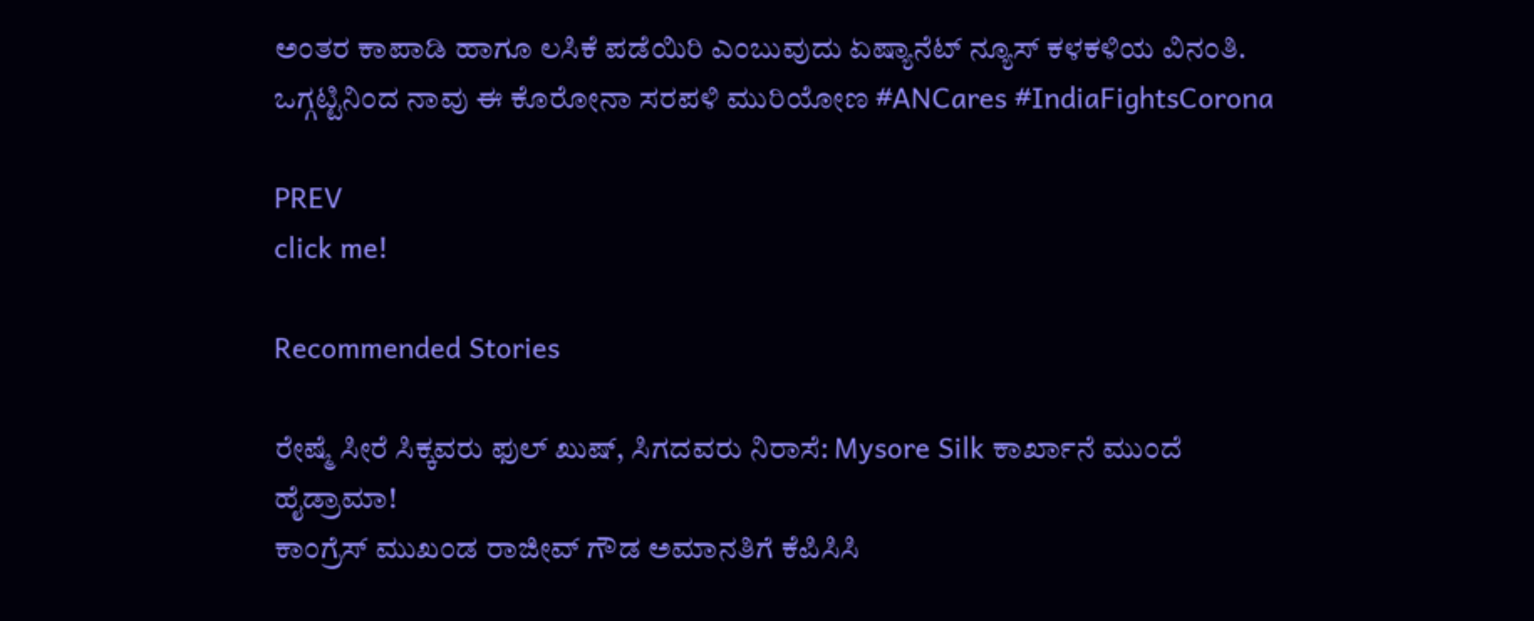ಅಂತರ ಕಾಪಾಡಿ ಹಾಗೂ ಲಸಿಕೆ ಪಡೆಯಿರಿ ಎಂಬುವುದು ಏಷ್ಯಾನೆಟ್‌ ನ್ಯೂಸ್‌ ಕಳಕಳಿಯ ವಿನಂತಿ. ಒಗ್ಗಟ್ಟಿನಿಂದ ನಾವು ಈ ಕೊರೋನಾ ಸರಪಳಿ ಮುರಿಯೋಣ #ANCares #IndiaFightsCorona

PREV
click me!

Recommended Stories

ರೇಷ್ಮೆ ಸೀರೆ ಸಿಕ್ಕವರು ಫುಲ್ ಖುಷ್, ಸಿಗದವರು ನಿರಾಸೆ: Mysore Silk ಕಾರ್ಖಾನೆ ಮುಂದೆ ಹೈಡ್ರಾಮಾ!
ಕಾಂಗ್ರೆಸ್ ಮುಖಂಡ ರಾಜೀವ್ ಗೌಡ ಅಮಾನತಿಗೆ ಕೆಪಿಸಿಸಿ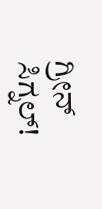ಗ್ರೀನ್ ಸಿಗ್ನಲ್!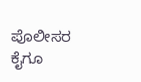ಪೊಲೀಸರ ಕೈಗೂ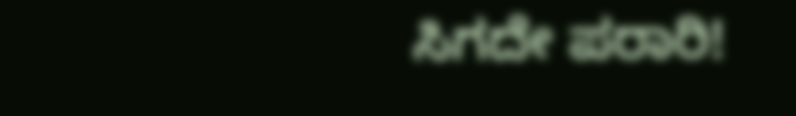ಸಿಗದೇ ಪರಾರಿ!